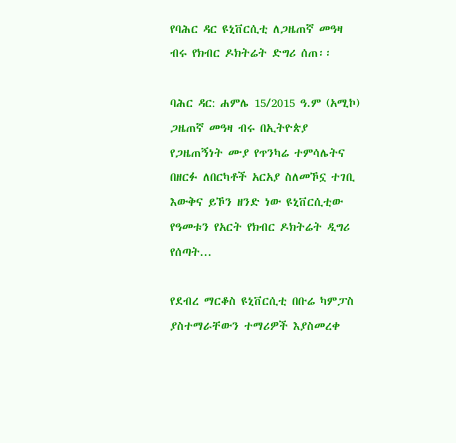የባሕር ዳር ዩኒቨርሲቲ ለጋዜጠኛ መዓዛ ብሩ የክብር ዶክትሬት ድግሪ ሰጠ፡፡

ባሕር ዳር: ሐምሌ 15/2015 ዓ.ም (አሚኮ) ጋዜጠኛ መዓዛ ብሩ በኢትዮጵያ የጋዜጠኝነት ሙያ የጥንካሬ ተምሳሌትና በዘርፉ ለበርካቶች አርአያ ስለመኾኗ ተገቢ እውቅና ይኾን ዘንድ ነው ዩኒቨርሲቲው የዓመቱን የአርት የክብር ዶክትሬት ዲግሪ የሰጣት...

የደብረ ማርቆስ ዩኒቨርሲቲ በቡሬ ካምፓስ ያስተማራቸውን ተማሪዎች እያስመረቀ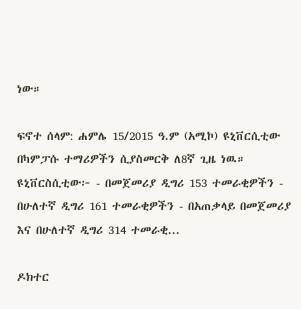ነው።

ፍኖተ ሰላም: ሐምሌ 15/2015 ዓ.ም (አሚኮ) ዩኒቨርሲቲው በካምፓሱ ተማሪዎችን ሲያስመርቅ ለ8ኛ ጊዜ ነዉ። ዩኒቨርስሲቲው፦ - በመጀመሪያ ዲግሪ 153 ተመራቂዎችን - በሁለተኛ ዲግሪ 161 ተመራቂዎችን - በአጠቃላይ በመጀመሪያ እና በሁለተኛ ዲግሪ 314 ተመራቂ...

ዶክተር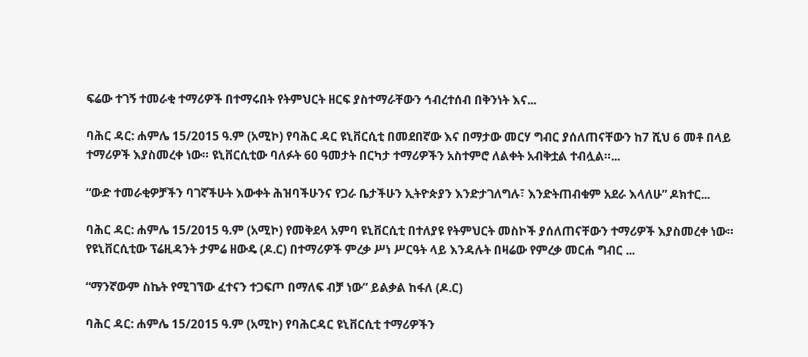ፍሬው ተገኝ ተመራቂ ተማሪዎች በተማሩበት የትምህርት ዘርፍ ያስተማራቸውን ኅብረተሰብ በቅንነት እና...

ባሕር ዳር: ሐምሌ 15/2015 ዓ.ም (አሚኮ) የባሕር ዳር ዩኒቨርሲቲ በመደበኛው እና በማታው መርሃ ግብር ያሰለጠናቸውን ከ7 ሺህ 6 መቶ በላይ ተማሪዎች እያስመረቀ ነው። ዩኒቨርሲቲው ባለፉት 60 ዓመታት በርካታ ተማሪዎችን አስተምሮ ለልቀት አብቅቷል ተብሏል።...

“ውድ ተመራቂዎቻችን ባገኛችሁት እውቀት ሕዝባችሁንና የጋራ ቤታችሁን ኢትዮጵያን እንድታገለግሉ፣ እንድትጠብቁም አደራ እላለሁ” ዶክተር...

ባሕር ዳር: ሐምሌ 15/2015 ዓ.ም (አሚኮ) የመቅደላ አምባ ዩኒቨርሲቲ በተለያዩ የትምህርት መስኮች ያሰለጠናቸውን ተማሪዎች እያስመረቀ ነው። የዩኒቨርሲቲው ፕሬዚዳንት ታምሬ ዘውዴ (ዶ.ር) በተማሪዎች ምረቃ ሥነ ሥርዓት ላይ እንዳሉት በዛሬው የምረቃ መርሐ ግብር ...

“ማንኛውም ስኬት የሚገኘው ፈተናን ተጋፍጦ በማለፍ ብቻ ነው” ይልቃል ከፋለ (ዶ.ር)

ባሕር ዳር: ሐምሌ 15/2015 ዓ.ም (አሚኮ) የባሕርዳር ዩኒቨርሲቲ ተማሪዎችን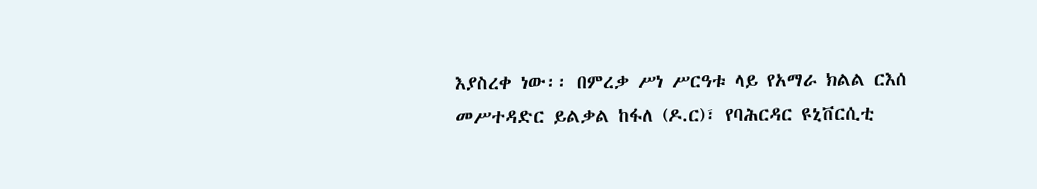እያስረቀ ነው፡፡ በምረቃ ሥነ ሥርዓቱ ላይ የአማራ ክልል ርእሰ መሥተዳድር ይልቃል ከፋለ (ዶ.ር)፣ የባሕርዳር ዩኒቨርሲቲ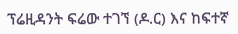ፕሬዚዳንት ፍሬው ተገኘ (ዶ.ር) እና ከፍተኛ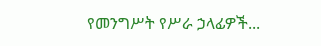የመንግሥት የሥራ ኃላፊዎች...